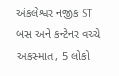અંકલેશ્વર નજીક ST બસ અને કન્ટેનર વચ્ચે અકસ્માત, 5 લોકો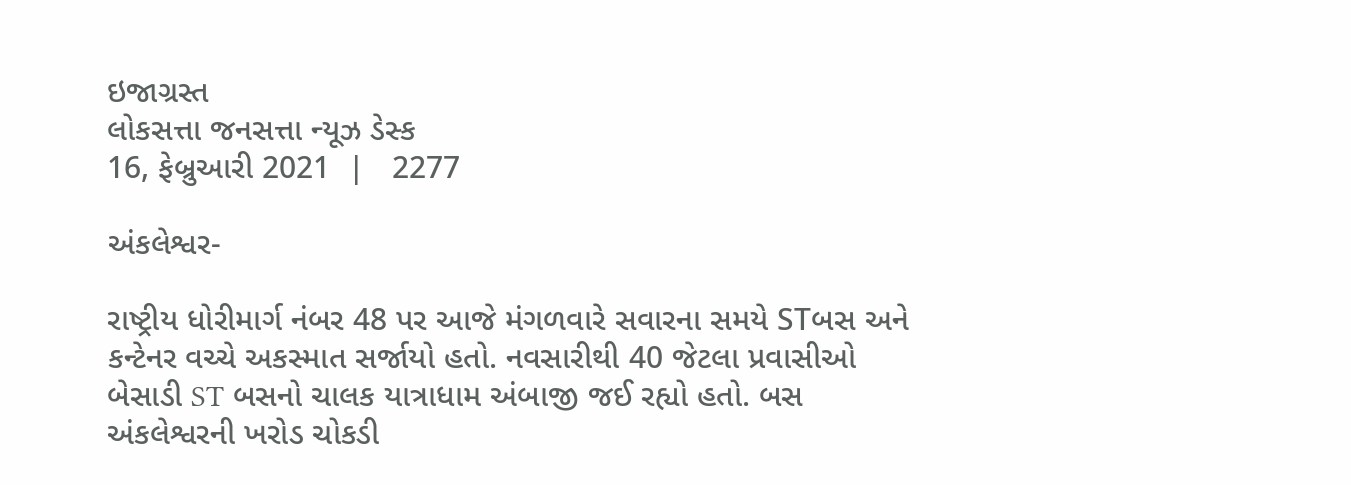ઇજાગ્રસ્ત
લોકસત્તા જનસત્તા ન્યૂઝ ડેસ્ક
16, ફેબ્રુઆરી 2021  |   2277

અંકલેશ્વર-

રાષ્ટ્રીય ધોરીમાર્ગ નંબર 48 પર આજે મંગળવારે સવારના સમયે STબસ અને કન્ટેનર વચ્ચે અકસ્માત સર્જાયો હતો. નવસારીથી 40 જેટલા પ્રવાસીઓ બેસાડી ST બસનો ચાલક યાત્રાધામ અંબાજી જઈ રહ્યો હતો. બસ અંકલેશ્વરની ખરોડ ચોકડી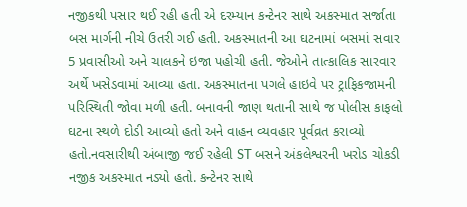નજીકથી પસાર થઈ રહી હતી એ દરમ્યાન કન્ટેનર સાથે અકસ્માત સર્જાતા બસ માર્ગની નીચે ઉતરી ગઈ હતી. અકસ્માતની આ ઘટનામાં બસમાં સવાર 5 પ્રવાસીઓ અને ચાલકને ઇજા પહોચી હતી. જેઓને તાત્કાલિક સારવાર અર્થે ખસેડવામાં આવ્યા હતા. અકસ્માતના પગલે હાઇવે પર ટ્રાફિકજામની પરિસ્થિતી જોવા મળી હતી. બનાવની જાણ થતાની સાથે જ પોલીસ કાફલો ઘટના સ્થળે દોડી આવ્યો હતો અને વાહન વ્યવહાર પૂર્વવ્રત કરાવ્યો હતો.નવસારીથી અંબાજી જઈ રહેલી ST બસને અંકલેશ્વરની ખરોડ ચોકડી નજીક અકસ્માત નડ્યો હતો. કન્ટેનર સાથે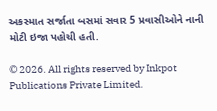અકસ્માત સર્જાતા બસમાં સવાર 5 પ્રવાસીઓને નાની મોટી ઇજા પહોચી હતી.

© 2026. All rights reserved by Inkpot Publications Private Limited.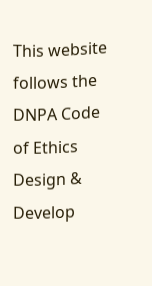This website follows the DNPA Code of Ethics
Design & Develop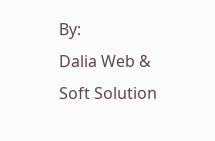By:
Dalia Web & Soft Solution